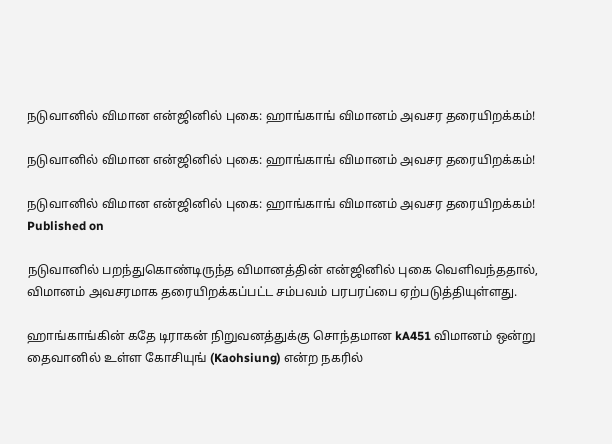நடுவானில் விமான என்ஜினில் புகை: ஹாங்காங் விமானம் அவசர தரையிறக்கம்!

நடுவானில் விமான என்ஜினில் புகை: ஹாங்காங் விமானம் அவசர தரையிறக்கம்!

நடுவானில் விமான என்ஜினில் புகை: ஹாங்காங் விமானம் அவசர தரையிறக்கம்!
Published on

நடுவானில் பறந்துகொண்டிருந்த விமானத்தின் என்ஜினில் புகை வெளிவந்ததால், விமானம் அவசரமாக தரையிறக்கப்பட்ட சம்பவம் பரபரப்பை ஏற்படுத்தியுள்ளது.

ஹாங்காங்கின் கதே டிராகன் நிறுவனத்துக்கு சொந்தமான kA451 விமானம் ஒன்று தைவானில் உள்ள கோசியுங் (Kaohsiung) என்ற நகரில்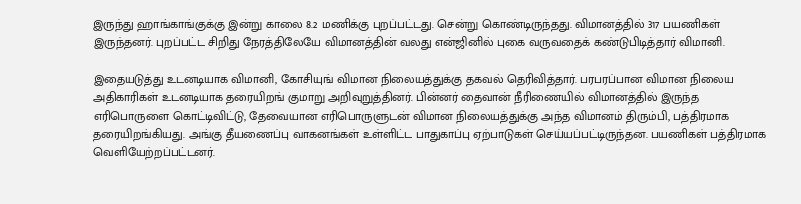இருந்து ஹாங்காங்குக்கு இன்று காலை 8.2 மணிக்கு புறப்பட்டது. சென்று கொண்டிருந்தது. விமானத்தில் 317 பயணிகள் இருந்தனர். புறப்பட்ட சிறிது நேரத்திலேயே விமானத்தின் வலது என்ஜினில் புகை வருவதைக் கண்டுபிடித்தார் விமானி.

இதையடுத்து உடனடியாக விமானி, கோசியுங் விமான நிலையத்துக்கு தகவல் தெரிவித்தார். பரபரப்பான விமான நிலைய அதிகாரிகள் உடனடியாக தரையிறங் குமாறு அறிவுறுத்தினர். பின்னர் தைவான் நீரிணையில் விமானத்தில் இருந்த எரிபொருளை கொட்டிவிட்டு, தேவையான எரிபொருளுடன் விமான நிலையத்துக்கு அந்த விமானம் திரும்பி, பத்திரமாக தரையிறங்கியது. அங்கு தீயணைப்பு வாகனங்கள் உள்ளிட்ட பாதுகாப்பு ஏற்பாடுகள் செய்யப்பட்டிருந்தன. பயணிகள் பத்திரமாக வெளியேற்றப்பட்டனர்.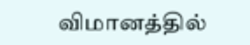விமானத்தில்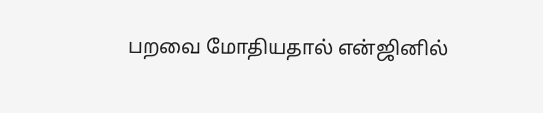பறவை மோதியதால் என்ஜினில்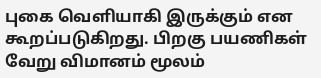புகை வெளியாகி இருக்கும் என கூறப்படுகிறது. பிறகு பயணிகள் வேறு விமானம் மூலம்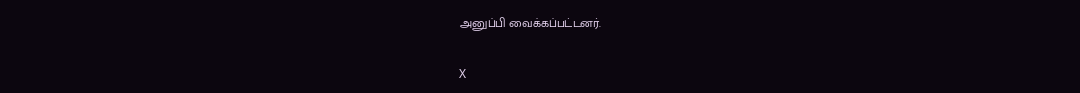அனுப்பி வைக்கப்பட்டனர்.

X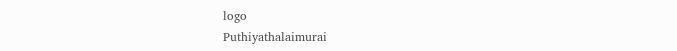logo
Puthiyathalaimurai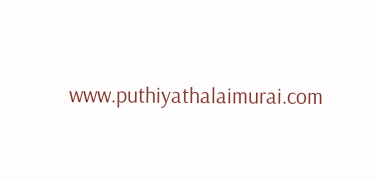www.puthiyathalaimurai.com